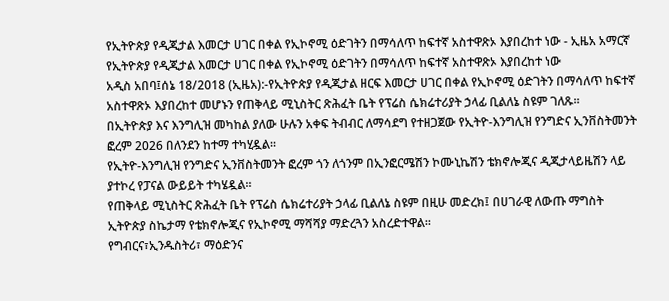የኢትዮጵያ የዲጂታል እመርታ ሀገር በቀል የኢኮኖሚ ዕድገትን በማሳለጥ ከፍተኛ አስተዋጽኦ እያበረከተ ነው - ኢዜአ አማርኛ
የኢትዮጵያ የዲጂታል እመርታ ሀገር በቀል የኢኮኖሚ ዕድገትን በማሳለጥ ከፍተኛ አስተዋጽኦ እያበረከተ ነው
አዲስ አበባ፤ሰኔ 18/2018 (ኢዜአ):-የኢትዮጵያ የዲጂታል ዘርፍ እመርታ ሀገር በቀል የኢኮኖሚ ዕድገትን በማሳለጥ ከፍተኛ አስተዋጽኦ እያበረከተ መሆኑን የጠቅላይ ሚኒስትር ጽሕፈት ቤት የፕሬስ ሴክሬተሪያት ኃላፊ ቢልለኔ ስዩም ገለጹ።
በኢትዮጵያ እና እንግሊዝ መካከል ያለው ሁሉን አቀፍ ትብብር ለማሳደግ የተዘጋጀው የኢትዮ-እንግሊዝ የንግድና ኢንቨስትመንት ፎረም 2026 በለንደን ከተማ ተካሂዷል።
የኢትዮ-እንግሊዝ የንግድና ኢንቨስትመንት ፎረም ጎን ለጎንም በኢንፎርሜሽን ኮሙኒኬሽን ቴክኖሎጂና ዲጂታላይዜሽን ላይ ያተኮረ የፓናል ውይይት ተካሄዷል።
የጠቅላይ ሚኒስትር ጽሕፈት ቤት የፕሬስ ሴክሬተሪያት ኃላፊ ቢልለኔ ስዩም በዚሁ መድረክ፤ በሀገራዊ ለውጡ ማግስት ኢትዮጵያ ስኬታማ የቴክኖሎጂና የኢኮኖሚ ማሻሻያ ማድረጓን አስረድተዋል።
የግብርና፣ኢንዱስትሪ፣ ማዕድንና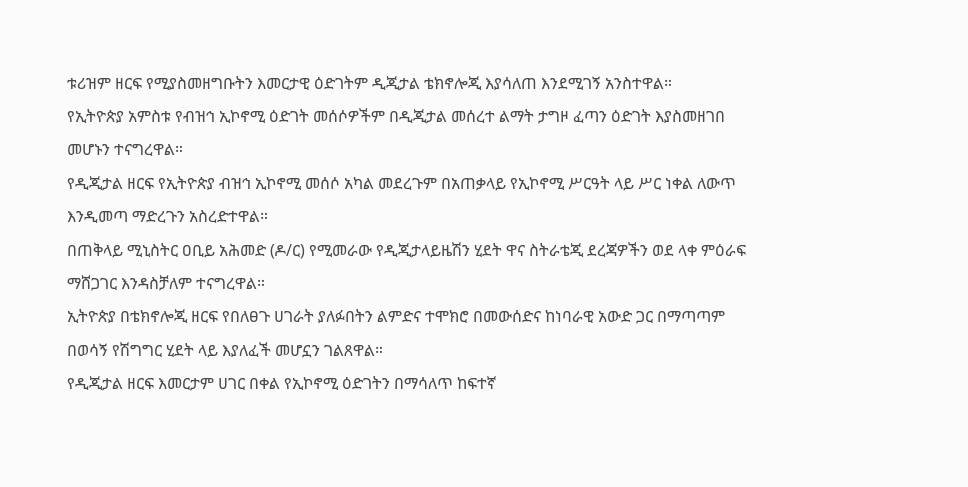ቱሪዝም ዘርፍ የሚያስመዘግቡትን እመርታዊ ዕድገትም ዲጂታል ቴክኖሎጂ እያሳለጠ እንደሚገኝ አንስተዋል።
የኢትዮጵያ አምስቱ የብዝኅ ኢኮኖሚ ዕድገት መሰሶዎችም በዲጂታል መሰረተ ልማት ታግዞ ፈጣን ዕድገት እያስመዘገበ መሆኑን ተናግረዋል።
የዲጂታል ዘርፍ የኢትዮጵያ ብዝኅ ኢኮኖሚ መሰሶ አካል መደረጉም በአጠቃላይ የኢኮኖሚ ሥርዓት ላይ ሥር ነቀል ለውጥ እንዲመጣ ማድረጉን አስረድተዋል።
በጠቅላይ ሚኒስትር ዐቢይ አሕመድ (ዶ/ር) የሚመራው የዲጂታላይዜሽን ሂደት ዋና ስትራቴጂ ደረጃዎችን ወደ ላቀ ምዕራፍ ማሸጋገር እንዳስቻለም ተናግረዋል።
ኢትዮጵያ በቴክኖሎጂ ዘርፍ የበለፀጉ ሀገራት ያለፉበትን ልምድና ተሞክሮ በመውሰድና ከነባራዊ አውድ ጋር በማጣጣም በወሳኝ የሽግግር ሂደት ላይ እያለፈች መሆኗን ገልጸዋል።
የዲጂታል ዘርፍ እመርታም ሀገር በቀል የኢኮኖሚ ዕድገትን በማሳለጥ ከፍተኛ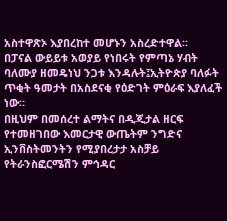አስተዋጽኦ እያበረከተ መሆኑን አስረድተዋል።
በፓናል ውይይቱ አወያይ የነበሩት የምጣኔ ሃብት ባለሙያ ዘመዴነህ ንጋቱ እንዳሉት፤ኢትዮጵያ ባለፉት ጥቂት ዓመታት በአስደናቂ የዕድገት ምዕራፍ እያለፈች ነው።
በዚህም በመሰረተ ልማትና በዲጂታል ዘርፍ የተመዘገበው እመርታዊ ውጤትም ንግድና ኢንቨስትመንትን የሚያበረታታ አስቻይ የትራንስፎርሜሽን ምኅዳር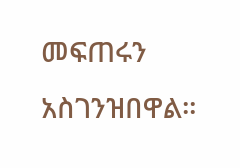መፍጠሩን አስገንዝበዋል።